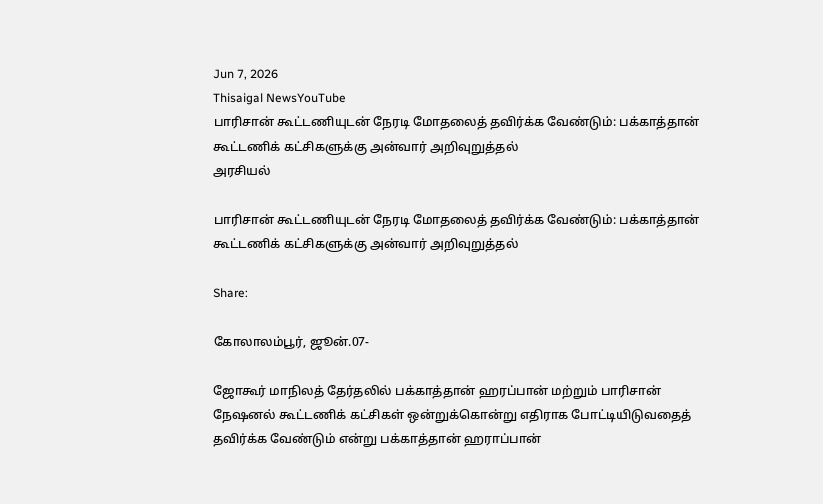Jun 7, 2026
Thisaigal NewsYouTube
பாரிசான் கூட்டணியுடன் நேரடி மோதலைத் தவிர்க்க வேண்டும்: பக்காத்தான் கூட்டணிக் கட்சிகளுக்கு அன்வார் அறிவுறுத்தல்
அரசியல்

பாரிசான் கூட்டணியுடன் நேரடி மோதலைத் தவிர்க்க வேண்டும்: பக்காத்தான் கூட்டணிக் கட்சிகளுக்கு அன்வார் அறிவுறுத்தல்

Share:

கோலாலம்பூர், ஜூன்.07-

ஜோகூர் மாநிலத் தேர்தலில் பக்காத்தான் ஹரப்பான் மற்றும் பாரிசான் நேஷனல் கூட்டணிக் கட்சிகள் ஒன்றுக்கொன்று எதிராக போட்டியிடுவதைத் தவிர்க்க வேண்டும் என்று பக்காத்தான் ஹராப்பான்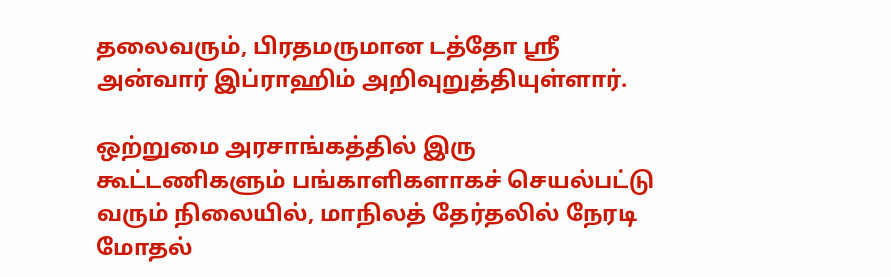தலைவரும், பிரதமருமான டத்தோ ஸ்ரீ அன்வார் இப்ராஹிம் அறிவுறுத்தியுள்ளார்.

ஒற்றுமை அரசாங்கத்தில் இரு கூட்டணிகளும் பங்காளிகளாகச் செயல்பட்டு வரும் நிலையில், மாநிலத் தேர்தலில் நேரடி மோதல்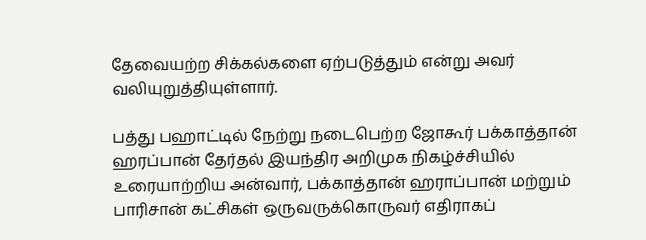தேவையற்ற சிக்கல்களை ஏற்படுத்தும் என்று அவர் வலியுறுத்தியுள்ளார்.

பத்து பஹாட்டில் நேற்று நடைபெற்ற ஜோகூர் பக்காத்தான் ஹரப்பான் தேர்தல் இயந்திர அறிமுக நிகழ்ச்சியில் உரையாற்றிய அன்வார், பக்காத்தான் ஹராப்பான் மற்றும் பாரிசான் கட்சிகள் ஒருவருக்கொருவர் எதிராகப்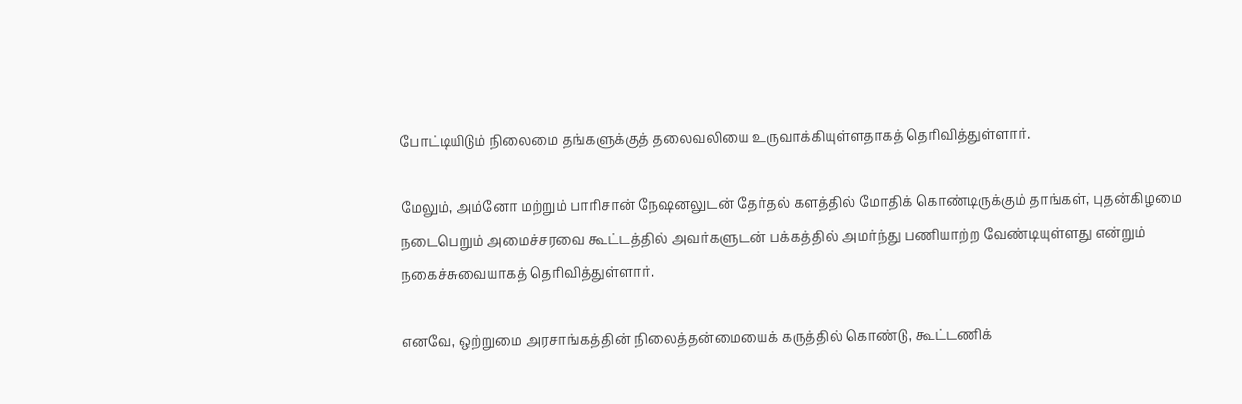போட்டியிடும் நிலைமை தங்களுக்குத் தலைவலியை உருவாக்கியுள்ளதாகத் தெரிவித்துள்ளார்.

மேலும், அம்னோ மற்றும் பாரிசான் நேஷனலுடன் தேர்தல் களத்தில் மோதிக் கொண்டிருக்கும் தாங்கள், புதன்கிழமை நடைபெறும் அமைச்சரவை கூட்டத்தில் அவர்களுடன் பக்கத்தில் அமர்ந்து பணியாற்ற வேண்டியுள்ளது என்றும் நகைச்சுவையாகத் தெரிவித்துள்ளார்.

எனவே, ஒற்றுமை அரசாங்கத்தின் நிலைத்தன்மையைக் கருத்தில் கொண்டு, கூட்டணிக்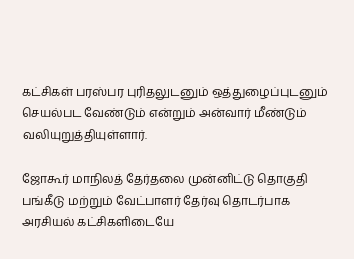கட்சிகள் பரஸ்பர புரிதலுடனும் ஒத்துழைப்புடனும் செயல்பட வேண்டும் என்றும் அன்வார் மீண்டும் வலியுறுத்தியுள்ளார்.

ஜோகூர் மாநிலத் தேர்தலை முன்னிட்டு தொகுதி பங்கீடு மற்றும் வேட்பாளர் தேர்வு தொடர்பாக அரசியல் கட்சிகளிடையே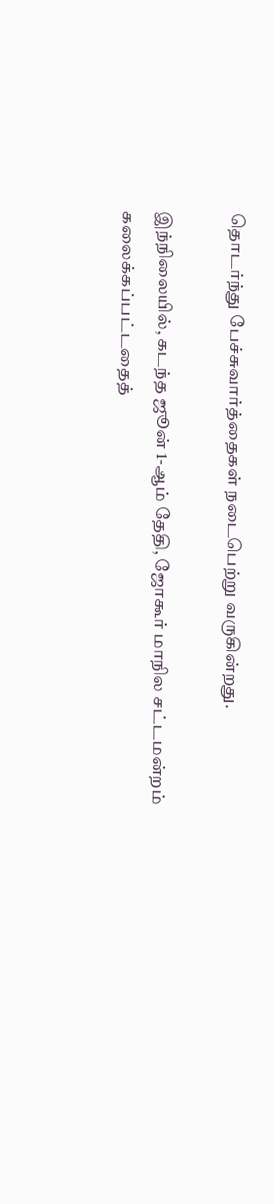தொடர்ந்து பேச்சுவார்த்தைகள் நடைபெற்று வருகின்றது.

இந்நிலையில், கடந்த ஜூன் 1-ஆம் தேதி, ஜோகூர் மாநில சட்டமன்றம் கலைக்கப்பட்டதைத்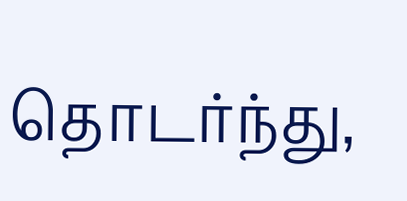தொடர்ந்து,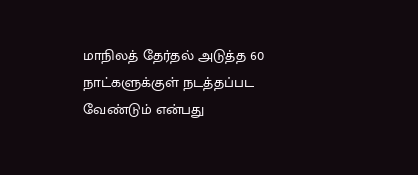மாநிலத் தேர்தல் அடுத்த 60 நாட்களுக்குள் நடத்தப்பட வேண்டும் என்பது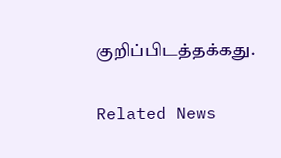குறிப்பிடத்தக்கது.

Related News